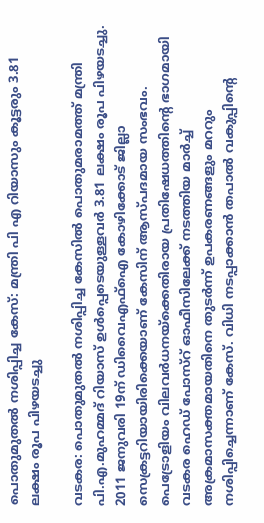പൊതുമുതൽ നശിപ്പിച്ച കേസ്: മന്ത്രി പി എ റിയാസും കൂട്ടരും 3.81 ലക്ഷം രൂപ പിഴയടച്ചു

വടകര: പൊതുമുതല്‍ നശിപ്പിച്ച കേസില്‍ പൊതുമരാമത്ത്‌ മന്ത്രി പി.എ.മുഹമ്മദ്‌ റിയാസ്‌ ഉള്‍പ്പെടെയുള്ളവര്‍ 3.81 ലക്ഷം രൂപ പിഴയടച്ചു. 2011 ജനുവരി 19ന്‌ ഡിവൈഎഫ്‌ഐ കോഴിക്കോട്‌ ജില്ലാ സെക്രട്ടറിയായിരിക്കെയാണ്‌ കേസിന്‌ ആസ്പദമായ സംഭവം. പെട്രോളിയം വിലവര്‍ധനയ്ക്കെതിരായ പ്രതിഷേധത്തിന്റെ ഭാഗമായി വടകര ഹെഡ്‌ പോസ്റ്‌ ഓഫീസിലേക്ക്‌ നടത്തിയ മാര്‍ച്ച്‌ അക്രമാസക്തമായതിനെ തുടര്‍ന്ന്‌ ഉപകരണങ്ങളും മററും നശിപ്പിച്ചെന്നാണ്‌ കേസ്‌. വിധി നടപ്പാക്കാന്‍ തപാല്‍ വകുപ്പിന്റെ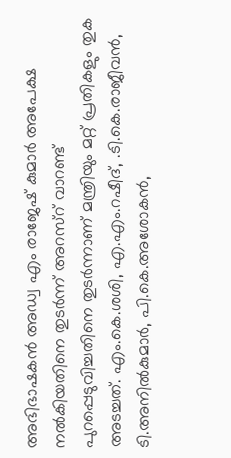അഭിഭാഷകന്‍ അഡ്വ എം രാജേഷ്‌ കുമാര്‍ അപേക്ഷ നല്‍കിയതിനെ തുടര്‍ന്ന്‌ അറസ്റ്‌ വാറണ്ട്‌ പുറപ്പെടുവിച്ചതിനെ തുടര്‍ന്നാണ്‌ മന്ത്രിയും മറ്റ്‌ പ്രതികളും തുക അടച്ചത്‌. എം.കെ.ശശി, എ.എം.റഷീദ്‌, .ടി.കെ.രാജീവന്‍, ടി.അനില്‍കുമാര്‍, പി.കെ.അശോകന്‍,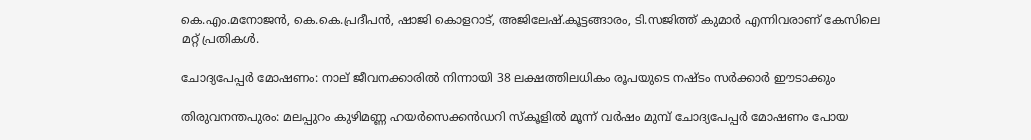കെ.എം.മനോജന്‍, കെ.കെ.പ്രദീപന്‍, ഷാജി കൊളറാട്‌, അജിലേഷ്‌.കൂട്ടങ്ങാരം, ടി.സജിത്ത്‌ കുമാര്‍ എന്നിവരാണ്‌ കേസിലെ മറ്റ്‌ പ്രതികള്‍.

ചോദ്യപേപ്പർ മോഷണം: നാല് ജീവനക്കാരിൽ നിന്നായി 38 ലക്ഷത്തിലധികം രൂപയുടെ നഷ്ടം സർക്കാർ ഈടാക്കും

തിരുവനന്തപുരം: മലപ്പുറം കുഴിമണ്ണ ഹയര്‍സെക്കന്‍ഡറി സ്‌കൂളില്‍ മൂന്ന്‌ വര്‍ഷം മുമ്പ്‌ ചോദ്യപേപ്പര്‍ മോഷണം പോയ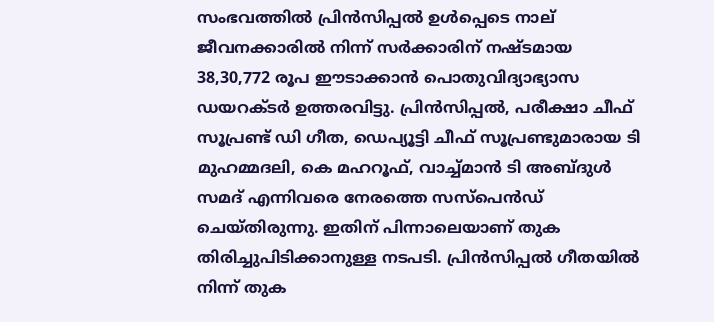സംഭവത്തില്‍ പ്രിന്‍സിപ്പല്‍ ഉള്‍പ്പെടെ നാല്‌ ജീവനക്കാരില്‍ നിന്ന്‌ സര്‍ക്കാരിന്‌ നഷ്ടമായ 38,30,772 രൂപ ഈടാക്കാന്‍ പൊതുവിദ്യാഭ്യാസ ഡയറക്ടര്‍ ഉത്തരവിട്ടു. പ്രിന്‍സിപ്പല്‍, പരീക്ഷാ ചീഫ്‌ സൂപ്രണ്ട്‌ ഡി ഗീത, ഡെപ്യൂട്ടി ചീഫ്‌ സൂപ്രണ്ടുമാരായ ടി മുഹമ്മദലി, കെ മഹറൂഫ്‌, വാച്ച്മാന്‍ ടി അബ്ദുള്‍ സമദ് എന്നിവരെ നേരത്തെ സസ്പെന്‍ഡ്‌ ചെയ്തിരുന്നു. ഇതിന്‌ പിന്നാലെയാണ്‌ തുക തിരിച്ചുപിടിക്കാനുള്ള നടപടി. പ്രിന്‍സിപ്പല്‍ ഗീതയില്‍ നിന്ന്‌ തുക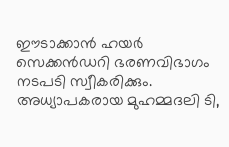ഈടാക്കാന്‍ ഹയര്‍ സെക്കന്‍ഡറി ഭരണവിഭാഗം നടപടി സ്വീകരിക്കും. അധ്യാപകരായ മുഹമ്മദലി ടി,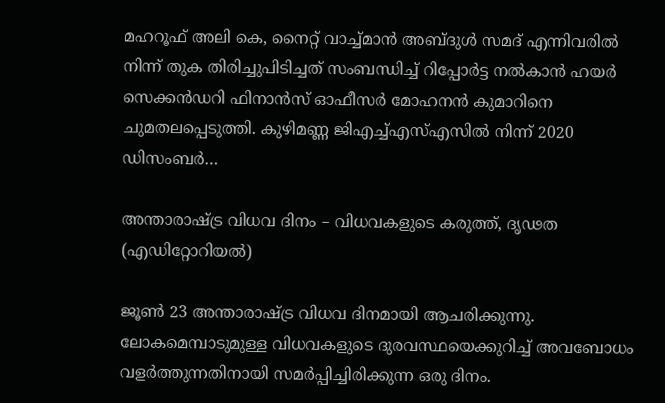മഹറൂഫ്‌ അലി കെ, നൈറ്റ്‌ വാച്ച്മാന്‍ അബ്ദുള്‍ സമദ്‌ എന്നിവരില്‍ നിന്ന്‌ തുക തിരിച്ചുപിടിച്ചത്‌ സംബന്ധിച്ച്‌ റിപ്പോര്‍ട്ട നല്‍കാന്‍ ഹയര്‍ സെക്കന്‍ഡറി ഫിനാന്‍സ്‌ ഓഫീസര്‍ മോഹനന്‍ കുമാറിനെ ചുമതലപ്പെടുത്തി. കുഴിമണ്ണ ജിഎച്ച്‌എസ്‌എസില്‍ നിന്ന്‌ 2020 ഡിസംബര്‍…

അന്താരാഷ്‌ട്ര വിധവ ദിനം – വിധവകളുടെ കരുത്ത്, ദൃഢത (എഡിറ്റോറിയല്‍)

ജൂൺ 23 അന്താരാഷ്ട്ര വിധവ ദിനമായി ആചരിക്കുന്നു. ലോകമെമ്പാടുമുള്ള വിധവകളുടെ ദുരവസ്ഥയെക്കുറിച്ച് അവബോധം വളർത്തുന്നതിനായി സമർപ്പിച്ചിരിക്കുന്ന ഒരു ദിനം.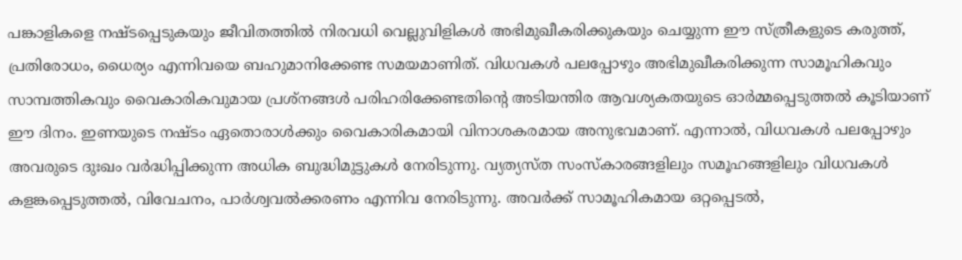പങ്കാളികളെ നഷ്ടപ്പെടുകയും ജീവിതത്തിൽ നിരവധി വെല്ലുവിളികൾ അഭിമുഖീകരിക്കുകയും ചെയ്യുന്ന ഈ സ്ത്രീകളുടെ കരുത്ത്, പ്രതിരോധം, ധൈര്യം എന്നിവയെ ബഹുമാനിക്കേണ്ട സമയമാണിത്. വിധവകൾ പലപ്പോഴും അഭിമുഖീകരിക്കുന്ന സാമൂഹികവും സാമ്പത്തികവും വൈകാരികവുമായ പ്രശ്‌നങ്ങൾ പരിഹരിക്കേണ്ടതിന്റെ അടിയന്തിര ആവശ്യകതയുടെ ഓർമ്മപ്പെടുത്തൽ കൂടിയാണ് ഈ ദിനം. ഇണയുടെ നഷ്ടം ഏതൊരാൾക്കും വൈകാരികമായി വിനാശകരമായ അനുഭവമാണ്. എന്നാൽ, വിധവകൾ പലപ്പോഴും അവരുടെ ദുഃഖം വർദ്ധിപ്പിക്കുന്ന അധിക ബുദ്ധിമുട്ടുകൾ നേരിടുന്നു. വ്യത്യസ്‌ത സംസ്‌കാരങ്ങളിലും സമൂഹങ്ങളിലും വിധവകൾ കളങ്കപ്പെടുത്തൽ, വിവേചനം, പാർശ്വവൽക്കരണം എന്നിവ നേരിടുന്നു. അവർക്ക് സാമൂഹികമായ ഒറ്റപ്പെടൽ,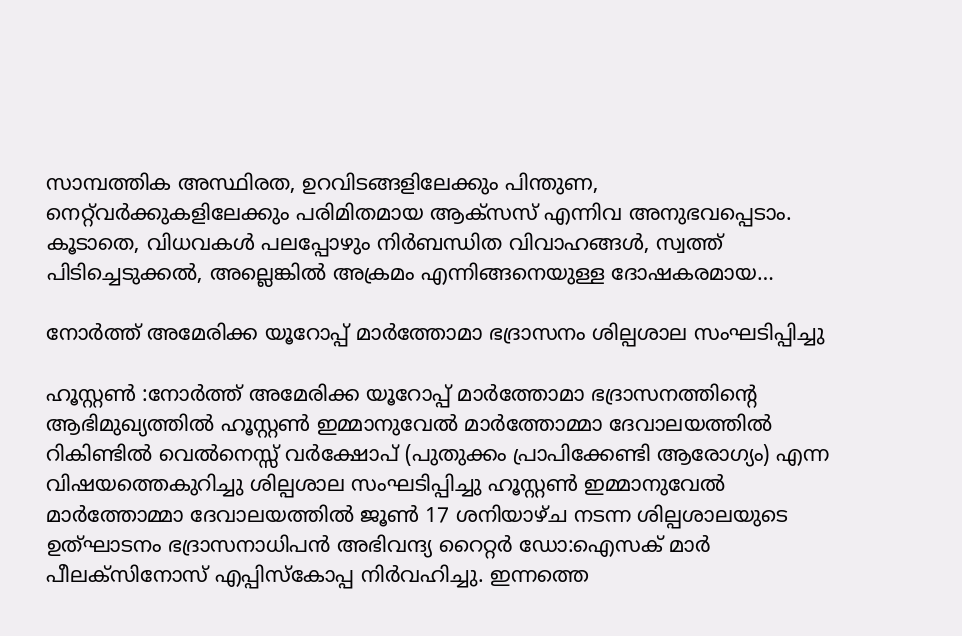സാമ്പത്തിക അസ്ഥിരത, ഉറവിടങ്ങളിലേക്കും പിന്തുണ, നെറ്റ്‌വർക്കുകളിലേക്കും പരിമിതമായ ആക്‌സസ് എന്നിവ അനുഭവപ്പെടാം. കൂടാതെ, വിധവകൾ പലപ്പോഴും നിർബന്ധിത വിവാഹങ്ങൾ, സ്വത്ത് പിടിച്ചെടുക്കൽ, അല്ലെങ്കിൽ അക്രമം എന്നിങ്ങനെയുള്ള ദോഷകരമായ…

നോർത്ത് അമേരിക്ക യൂറോപ്പ് മാർത്തോമാ ഭദ്രാസനം ശില്പശാല സംഘടിപ്പിച്ചു

ഹൂസ്റ്റൺ :നോർത്ത് അമേരിക്ക യൂറോപ്പ് മാർത്തോമാ ഭദ്രാസനത്തിന്റെ ആഭിമുഖ്യത്തിൽ ഹൂസ്റ്റൺ ഇമ്മാനുവേൽ മാർത്തോമ്മാ ദേവാലയത്തിൽ റികിണ്ടിൽ വെൽനെസ്സ് വർക്ഷോപ് (പുതുക്കം പ്രാപിക്കേണ്ടി ആരോഗ്യം) എന്ന വിഷയത്തെകുറിച്ചു ശില്പശാല സംഘടിപ്പിച്ചു ഹൂസ്റ്റൺ ഇമ്മാനുവേൽ മാർത്തോമ്മാ ദേവാലയത്തിൽ ജൂൺ 17 ശനിയാഴ്ച നടന്ന ശില്പശാലയുടെ ഉത്ഘാടനം ഭദ്രാസനാധിപൻ അഭിവന്ദ്യ റൈറ്റർ ഡോ:ഐസക് മാർ പീലക്സിനോസ് എപ്പിസ്കോപ്പ നിർവഹിച്ചു. ഇന്നത്തെ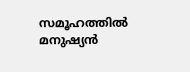സമൂഹത്തിൽ മനുഷ്യൻ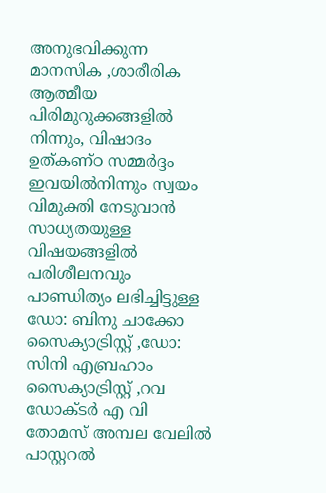അനുഭവിക്കുന്ന മാനസിക ,ശാരീരിക ആത്മീയ പിരിമുറുക്കങ്ങളിൽ നിന്നും, വിഷാദം ഉത്കണ്ഠ സമ്മർദ്ദം ഇവയിൽനിന്നും സ്വയം വിമുക്തി നേടുവാൻ സാധ്യതയുള്ള വിഷയങ്ങളിൽ പരിശീലനവും പാണ്ഡിത്യം ലഭിച്ചിട്ടുള്ള ഡോ: ബിനു ചാക്കോ സൈക്യാട്രിസ്റ്റ് ,ഡോ: സിനി എബ്രഹാം സൈക്യാട്രിസ്റ്റ് ,റവ ഡോക്ടർ എ വി തോമസ് അമ്പല വേലിൽ പാസ്റ്ററൽ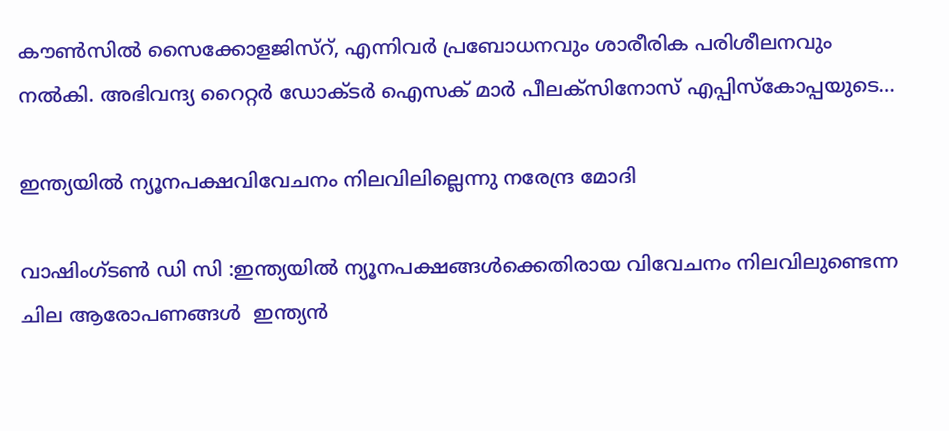കൗൺസിൽ സൈക്കോളജിസ്റ്, എന്നിവർ പ്രബോധനവും ശാരീരിക പരിശീലനവും നൽകി. അഭിവന്ദ്യ റൈറ്റർ ഡോക്ടർ ഐസക് മാർ പീലക്സിനോസ് എപ്പിസ്കോപ്പയുടെ…

ഇന്ത്യയിൽ ന്യൂനപക്ഷവിവേചനം നിലവിലില്ലെന്നു നരേന്ദ്ര മോദി

വാഷിംഗ്‌ടൺ ഡി സി :ഇന്ത്യയിൽ ന്യൂനപക്ഷങ്ങൾക്കെതിരായ വിവേചനം നിലവിലുണ്ടെന്ന ചില ആരോപണങ്ങൾ  ഇന്ത്യൻ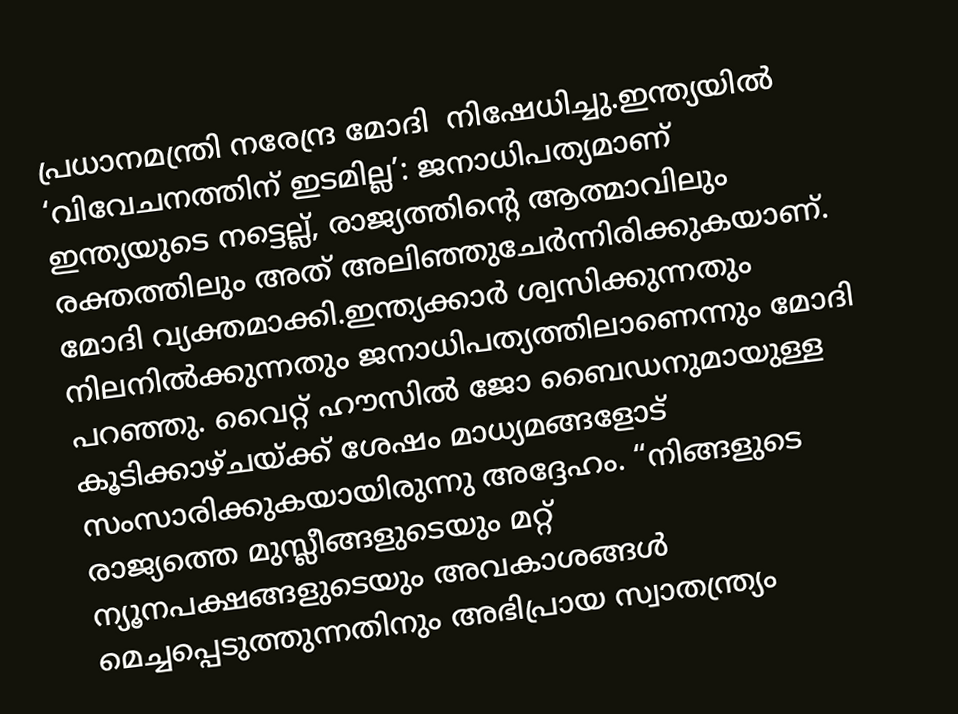പ്രധാനമന്ത്രി നരേന്ദ്ര മോദി  നിഷേധിച്ചു.ഇന്ത്യയിൽ ‘വിവേചനത്തിന് ഇടമില്ല’: ജനാധിപത്യമാണ് ഇന്ത്യയുടെ നട്ടെല്ല്, രാജ്യത്തിന്റെ ആത്മാവിലും രക്തത്തിലും അത് അലിഞ്ഞുചേർന്നിരിക്കുകയാണ്. മോദി വ്യക്തമാക്കി.ഇന്ത്യക്കാർ ശ്വസിക്കുന്നതും നിലനിൽക്കുന്നതും ജനാധിപത്യത്തിലാണെന്നും മോദി പറഞ്ഞു. വൈറ്റ് ഹൗസില്‍ ജോ ബൈഡനുമായുള്ള കൂടിക്കാഴ്ചയ്ക്ക് ശേഷം മാധ്യമങ്ങളോട് സംസാരിക്കുകയായിരുന്നു അദ്ദേഹം. “നിങ്ങളുടെ രാജ്യത്തെ മുസ്ലീങ്ങളുടെയും മറ്റ് ന്യൂനപക്ഷങ്ങളുടെയും അവകാശങ്ങൾ മെച്ചപ്പെടുത്തുന്നതിനും അഭിപ്രായ സ്വാതന്ത്ര്യം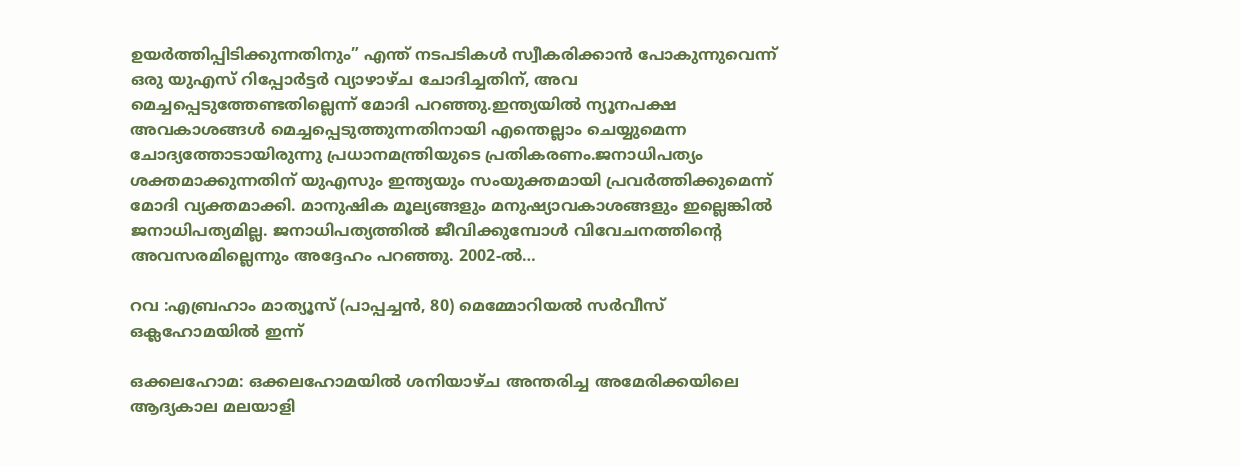ഉയർത്തിപ്പിടിക്കുന്നതിനും” എന്ത് നടപടികൾ സ്വീകരിക്കാൻ പോകുന്നുവെന്ന്  ഒരു യുഎസ് റിപ്പോർട്ടർ വ്യാഴാഴ്ച ചോദിച്ചതിന്, അവ മെച്ചപ്പെടുത്തേണ്ടതില്ലെന്ന് മോദി പറഞ്ഞു.ഇന്ത്യയിൽ ന്യൂനപക്ഷ അവകാശങ്ങൾ മെച്ചപ്പെടുത്തുന്നതിനായി എന്തെല്ലാം ചെയ്യുമെന്ന ചോദ്യത്തോടായിരുന്നു പ്രധാനമന്ത്രിയുടെ പ്രതികരണം.ജനാധിപത്യം ശക്തമാക്കുന്നതിന് യുഎസും ഇന്ത്യയും സംയുക്തമായി പ്രവര്‍ത്തിക്കുമെന്ന് മോദി വ്യക്തമാക്കി. മാനുഷിക മൂല്യങ്ങളും മനുഷ്യാവകാശങ്ങളും ഇല്ലെങ്കിൽ ജനാധിപത്യമില്ല. ജനാധിപത്യത്തിൽ ജീവിക്കുമ്പോൾ വിവേചനത്തിന്റെ അവസരമില്ലെന്നും അദ്ദേഹം പറഞ്ഞു. 2002-ൽ…

റവ :എബ്രഹാം മാത്യൂസ് (പാപ്പച്ചൻ, 80) മെമ്മോറിയൽ സർവീസ് ഒക്ലഹോമയിൽ ഇന്ന്

ഒക്കലഹോമ: ഒക്കലഹോമയിൽ ശനിയാഴ്ച അന്തരിച്ച അമേരിക്കയിലെ ആദ്യകാല മലയാളി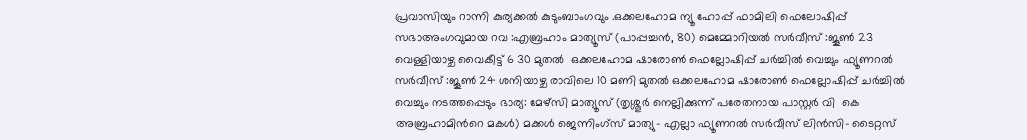പ്രവാസിയും റാന്നി കുര്യക്കൽ കുടുംബാംഗവും .ഒക്കലഹോമ ന്യൂ ഹോപ്പ് ഫാമിലി ഫെലോഷിപ്പ് സഭാഅംഗവുമായ റവ :എബ്രഹാം മാത്യൂസ് (പാപ്പച്ചൻ, 80) മെമ്മോറിയൽ സർവീസ് :ജൂൺ 23 വെള്ളിയാഴ്ച വൈകീട്ട് 6 30 മുതൽ  ഒക്കലഹോമ ഷാരോൺ ഫെല്ലോഷിപ്പ് ചർച്ചിൽ വെച്ചും ഫ്യൂണറൽ സർവീസ് :ജൂൺ 24 ശനിയാഴ്ച രാവിലെ 10 മണി മുതൽ ഒക്കലഹോമ ഷാരോൺ ഫെല്ലോഷിപ്പ് ചർച്ചിൽ വെച്ചും നടത്തപ്പെടും ഭാര്യ: മേഴ്സി മാത്യൂസ് (തൃശ്ശൂർ നെല്ലിക്കുന്ന് പരേതനായ പാസ്റ്റർ വി  കെ അബ്രഹാമിൻറെ മകൾ) മക്കൾ ജെന്നിംഗ്സ് മാത്യു- എല്ലാ ഫ്യൂണറൽ സർവീസ് ലിൻസി- ടൈറ്റസ്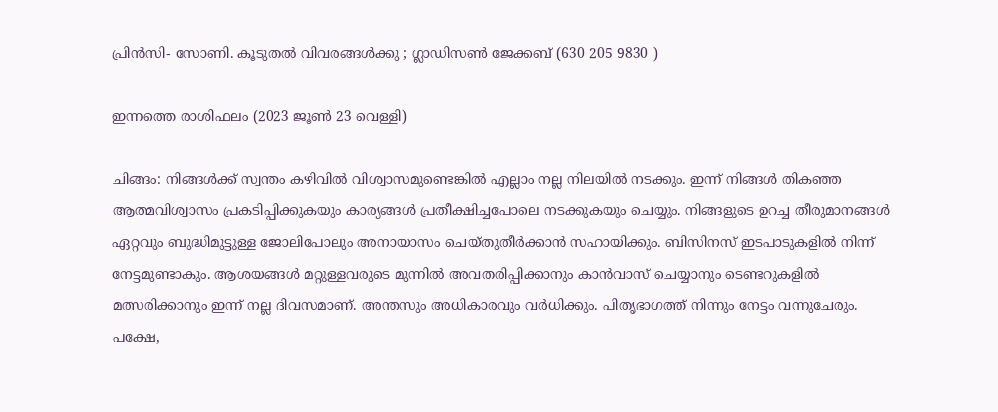പ്രിൻസി- സോണി. കൂടുതൽ വിവരങ്ങൾക്കു ; ഗ്ലാഡിസൺ ജേക്കബ് (630 205 9830 )

ഇന്നത്തെ രാശിഫലം (2023 ജൂണ്‍ 23 വെള്ളി)

ചിങ്ങം: നിങ്ങള്‍ക്ക്‌ സ്വന്തം കഴിവില്‍ വിശ്വാസമുണ്ടെങ്കില്‍ എല്ലാം നല്ല നിലയില്‍ നടക്കും. ഇന്ന്‌ നിങ്ങള്‍ തികഞ്ഞ ആത്മവിശ്വാസം പ്രകടിപ്പിക്കുകയും കാര്യങ്ങള്‍ പ്രതീക്ഷിച്ചപോലെ നടക്കുകയും ചെയ്യും. നിങ്ങളുടെ ഉറച്ച തീരുമാനങ്ങള്‍ ഏറ്റവും ബുദ്ധിമുട്ടുള്ള ജോലിപോലും അനായാസം ചെയ്തുതീര്‍ക്കാന്‍ സഹായിക്കും. ബിസിനസ്‌ ഇടപാടുകളില്‍ നിന്ന്‌ നേട്ടമുണ്ടാകും. ആശയങ്ങള്‍ മറ്റുള്ളവരുടെ മുന്നില്‍ അവതരിപ്പിക്കാനും കാന്‍വാസ്‌ ചെയ്യാനും ടെണ്ടറുകളില്‍ മത്സരിക്കാനും ഇന്ന്‌ നല്ല ദിവസമാണ്‌. അന്തസും അധികാരവും വര്‍ധിക്കും. പിതൃഭാഗത്ത്‌ നിന്നും നേട്ടം വന്നുചേരും. പക്ഷേ,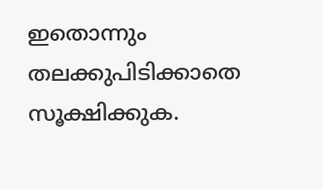ഇതൊന്നും തലക്കുപിടിക്കാതെ സൂക്ഷിക്കുക.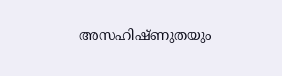അസഹിഷ്ണുതയും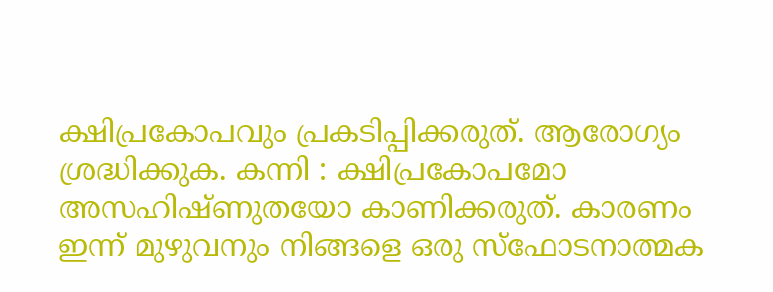ക്ഷിപ്രകോപവും പ്രകടിപ്പിക്കരുത്‌. ആരോഗ്യം ശ്രദ്ധിക്കുക. കന്നി : ക്ഷിപ്രകോപമോ അസഹിഷ്ണുതയോ കാണിക്കരുത്‌. കാരണം ഇന്ന്‌ മുഴുവനും നിങ്ങളെ ഒരു സ്ഫോടനാത്മക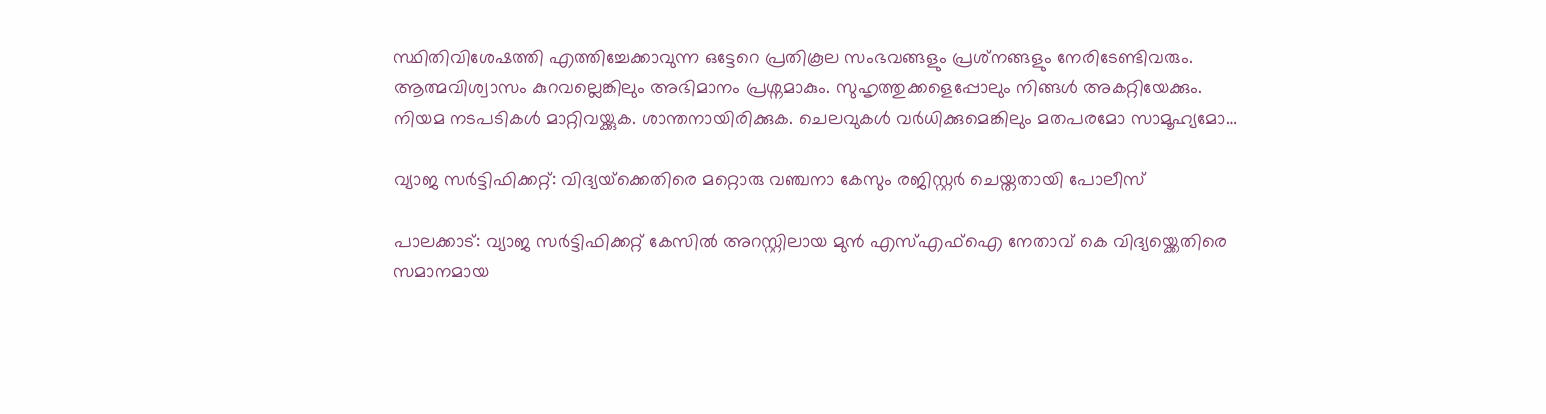സ്ഥിതിവിശേഷത്തി എത്തിച്ചേക്കാവുന്ന ഒട്ടേറെ പ്രതികൂല സംഭവങ്ങളും പ്രശ്‌നങ്ങളും നേരിടേണ്ടിവരും. ആത്മവിശ്വാസം കുറവല്ലെങ്കിലും അഭിമാനം പ്രശ്നമാകും. സുഹൃത്തുക്കളെപ്പോലും നിങ്ങള്‍ അകറ്റിയേക്കും. നിയമ നടപടികള്‍ മാറ്റിവയ്ക്കുക. ശാന്തനായിരിക്കുക. ചെലവുകള്‍ വര്‍ധിക്കുമെങ്കിലും മതപരമോ സാമൂഹ്യമോ…

വ്യാജ സര്‍ട്ടിഫിക്കറ്റ്: വിദ്യയ്‌ക്കെതിരെ മറ്റൊരു വഞ്ചനാ കേസും രജിസ്റ്റർ ചെയ്തതായി പോലീസ്

പാലക്കാട്: വ്യാജ സര്‍ട്ടിഫിക്കറ്റ്‌ കേസില്‍ അറസ്റ്റിലായ മുന്‍ എസ്‌എഫ്‌ഐ നേതാവ്‌ കെ വിദ്യയ്ക്കെതിരെ സമാനമായ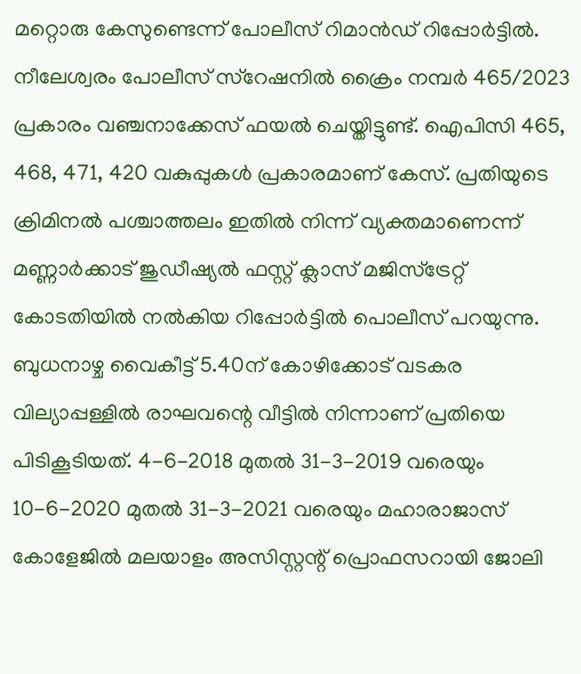മറ്റൊരു കേസുണ്ടെന്ന്‌ പോലീസ്‌ റിമാന്‍ഡ്‌ റിപ്പോര്‍ട്ടില്‍. നീലേശ്വരം പോലീസ്‌ സ്റേഷനില്‍ ക്രൈം നമ്പര്‍ 465/2023 പ്രകാരം വഞ്ചനാക്കേസ്‌ ഫയല്‍ ചെയ്തിട്ടുണ്ട്‌. ഐപിസി 465, 468, 471, 420 വകുപ്പുകള്‍ പ്രകാരമാണ്‌ കേസ്‌. പ്രതിയുടെ ക്രിമിനല്‍ പശ്ചാത്തലം ഇതില്‍ നിന്ന്‌ വ്യക്തമാണെന്ന്‌ മണ്ണാര്‍ക്കാട്‌ ജുഡീഷ്യല്‍ ഫസ്റ്റ്‌ ക്ലാസ്‌ മജിസ്ട്രേറ്റ്‌ കോടതിയില്‍ നല്‍കിയ റിപ്പോര്‍ട്ടില്‍ പൊലീസ് പറയുന്നു. ബുധനാഴ്ച വൈകീട്ട് 5.40ന്‌ കോഴിക്കോട്‌ വടകര വില്യാപ്പള്ളില്‍ രാഘവന്റെ വീട്ടില്‍ നിന്നാണ്‌ പ്രതിയെ പിടികൂടിയത്‌. 4-6-2018 മുതല്‍ 31-3-2019 വരെയും 10-6-2020 മുതല്‍ 31-3-2021 വരെയും മഹാരാജാസ്‌ കോളേജില്‍ മലയാളം അസിസ്റ്റന്റ്‌ പ്രൊഫസറായി ജോലി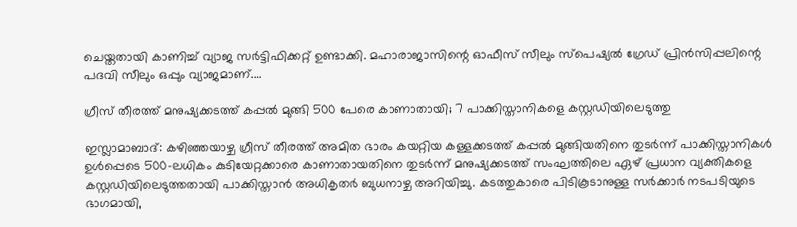ചെയ്തതായി കാണിച്ച്‌ വ്യാജ സര്‍ട്ടിഫിക്കറ്റ്‌ ഉണ്ടാക്കി. മഹാരാജാസിന്റെ ഓഫീസ്‌ സീലും സ്പെഷ്യല്‍ ഗ്രേഡ്‌ പ്രിന്‍സിപ്പലിന്റെ പദവി സീലും ഒപ്പും വ്യാജമാണ്‌.…

ഗ്രീസ് തീരത്ത് മനുഷ്യക്കടത്ത് കപ്പൽ മുങ്ങി 500 പേരെ കാണാതായി; 7 പാക്കിസ്താനികളെ കസ്റ്റഡിയിലെടുത്തു

ഇസ്ലാമാബാദ്: കഴിഞ്ഞയാഴ്ച ഗ്രീസ് തീരത്ത് അമിത ഭാരം കയറ്റിയ കള്ളക്കടത്ത് കപ്പൽ മുങ്ങിയതിനെ തുടർന്ന് പാക്കിസ്താനികള്‍ ഉൾപ്പെടെ 500-ലധികം കുടിയേറ്റക്കാരെ കാണാതായതിനെ തുടർന്ന് മനുഷ്യക്കടത്ത് സംഘത്തിലെ ഏഴ് പ്രധാന വ്യക്തികളെ കസ്റ്റഡിയിലെടുത്തതായി പാക്കിസ്താന്‍ അധികൃതർ ബുധനാഴ്ച അറിയിച്ചു. കടത്തുകാരെ പിടികൂടാനുള്ള സർക്കാർ നടപടിയുടെ ഭാഗമായി,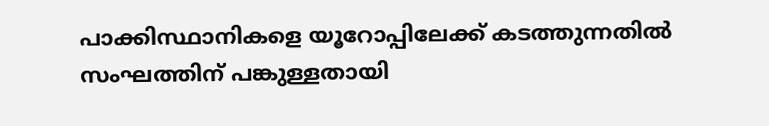പാക്കിസ്ഥാനികളെ യൂറോപ്പിലേക്ക് കടത്തുന്നതിൽ സംഘത്തിന് പങ്കുള്ളതായി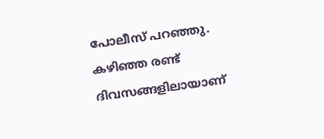പോലീസ് പറഞ്ഞു. കഴിഞ്ഞ രണ്ട് ദിവസങ്ങളിലായാണ്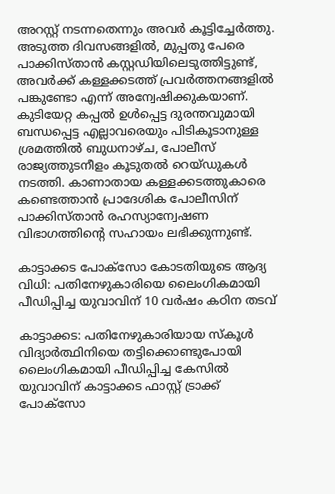അറസ്റ്റ് നടന്നതെന്നും അവർ കൂട്ടിച്ചേർത്തു. അടുത്ത ദിവസങ്ങളിൽ, മുപ്പതു പേരെ പാക്കിസ്താന്‍ കസ്റ്റഡിയിലെടുത്തിട്ടുണ്ട്, അവർക്ക് കള്ളക്കടത്ത് പ്രവർത്തനങ്ങളിൽ പങ്കുണ്ടോ എന്ന് അന്വേഷിക്കുകയാണ്. കുടിയേറ്റ കപ്പൽ ഉൾപ്പെട്ട ദുരന്തവുമായി ബന്ധപ്പെട്ട എല്ലാവരെയും പിടികൂടാനുള്ള ശ്രമത്തിൽ ബുധനാഴ്ച, പോലീസ് രാജ്യത്തുടനീളം കൂടുതൽ റെയ്ഡുകൾ നടത്തി. കാണാതായ കള്ളക്കടത്തുകാരെ കണ്ടെത്താൻ പ്രാദേശിക പോലീസിന് പാക്കിസ്താന്‍ രഹസ്യാന്വേഷണ വിഭാഗത്തിന്റെ സഹായം ലഭിക്കുന്നുണ്ട്.

കാട്ടാക്കട പോക്‌സോ കോടതിയുടെ ആദ്യ വിധി: പതിനേഴുകാരിയെ ലൈംഗികമായി പീഡിപ്പിച്ച യുവാവിന് 10 വർഷം കഠിന തടവ്

കാട്ടാക്കട: പതിനേഴുകാരിയായ സ്കൂള്‍ വിദ്യാര്‍ത്ഥിനിയെ തട്ടിക്കൊണ്ടുപോയി ലൈംഗികമായി പീഡിപ്പിച്ച കേസില്‍ യുവാവിന്‌ കാട്ടാക്കട ഫാസ്റ്റ് ട്രാക്ക്‌ പോക്സോ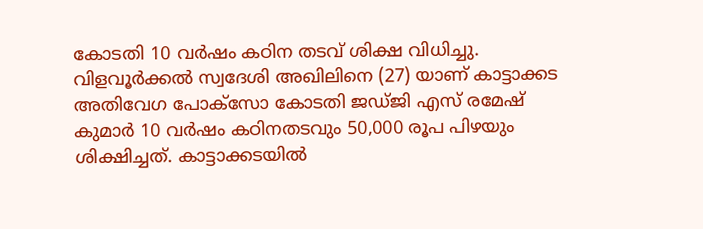കോടതി 10 വര്‍ഷം കഠിന തടവ്‌ ശിക്ഷ വിധിച്ചു. വിളവൂര്‍ക്കല്‍ സ്വദേശി അഖിലിനെ (27) യാണ് കാട്ടാക്കട അതിവേഗ പോക്സോ കോടതി ജഡ്ജി എസ്‌ രമേഷ്‌ കുമാര്‍ 10 വര്‍ഷം കഠിനതടവും 50,000 രൂപ പിഴയും ശിക്ഷിച്ചത്. കാട്ടാക്കടയില്‍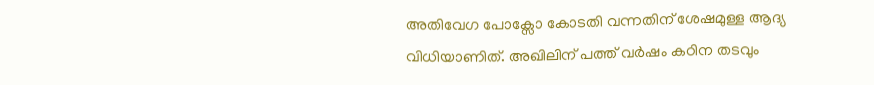അതിവേഗ പോക്സോ കോടതി വന്നതിന്‌ ശേഷമുള്ള ആദ്യ വിധിയാണിത്‌. അഖിലിന്‌ പത്ത്‌ വര്‍ഷം കഠിന തടവും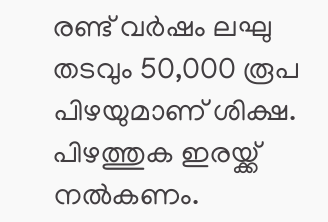രണ്ട്‌ വര്‍ഷം ലഘു തടവും 50,000 രൂപ പിഴയുമാണ്‌ ശിക്ഷ. പിഴത്തുക ഇരയ്ക്ക് നല്‍കണം.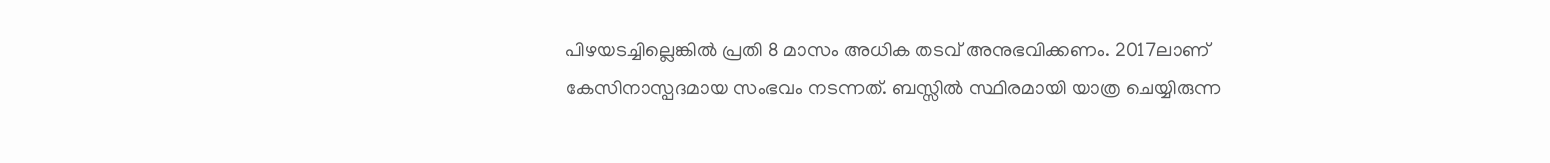പിഴയടച്ചില്ലെങ്കില്‍ പ്രതി 8 മാസം അധിക തടവ്‌ അനുഭവിക്കണം. 2017ലാണ്‌ കേസിനാസ്പദമായ സംഭവം നടന്നത്‌. ബസ്സില്‍ സ്ഥിരമായി യാത്ര ചെയ്യിരുന്ന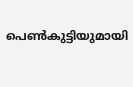പെണ്‍കുട്ടിയുമായി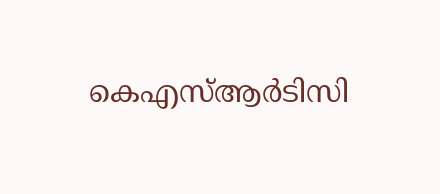കെഎസ്‌ആര്‍ടിസി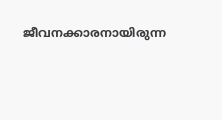ജീവനക്കാരനായിരുന്ന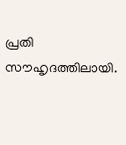പ്രതി സൗഹൃദത്തിലായി.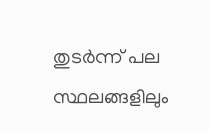തുടര്‍ന്ന്‌ പല സ്ഥലങ്ങളിലും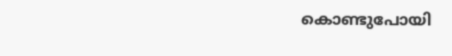കൊണ്ടുപോയി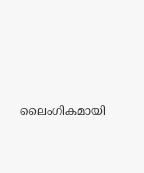ലൈംഗികമായി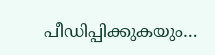പീഡിപ്പിക്കുകയും…